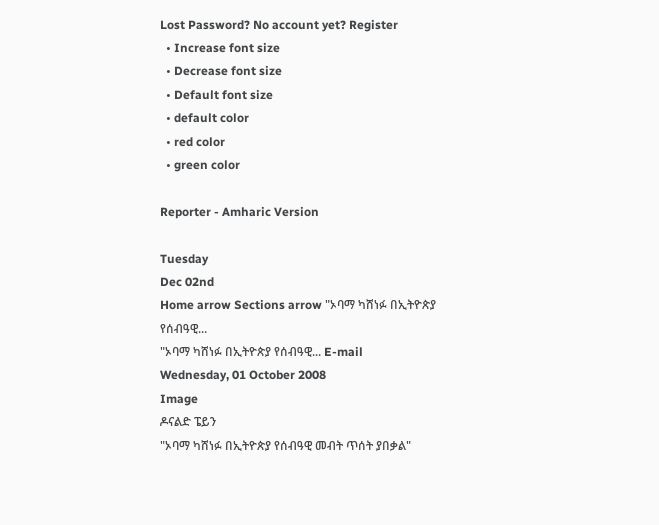Lost Password? No account yet? Register
  • Increase font size
  • Decrease font size
  • Default font size
  • default color
  • red color
  • green color

Reporter - Amharic Version

Tuesday
Dec 02nd
Home arrow Sections arrow "ኦባማ ካሸነፉ በኢትዮጵያ የሰብዓዊ...
"ኦባማ ካሸነፉ በኢትዮጵያ የሰብዓዊ... E-mail
Wednesday, 01 October 2008
Image
ዶናልድ ፔይን
"ኦባማ ካሸነፉ በኢትዮጵያ የሰብዓዊ መብት ጥሰት ያበቃል"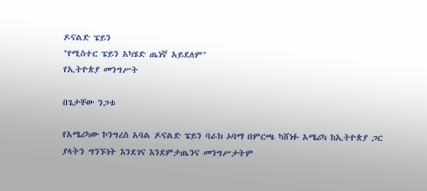ዶናልድ ፔይን
"የሚስተር ፔይን አካሄድ ጤነኛ አይደለም"
የኢትዮጵያ መንግሥት

በጌታቸው ንጋቱ

የአሜሪካው ኮንግረስ አባል ዶናልድ ፔይን ባራክ ኦባማ በምርጫ ካሸነፉ አሜሪካ ከኢትዮጵያ ጋር ያላትን ግንኙነት እንደገና እንደምታጤንና መንግሥታትም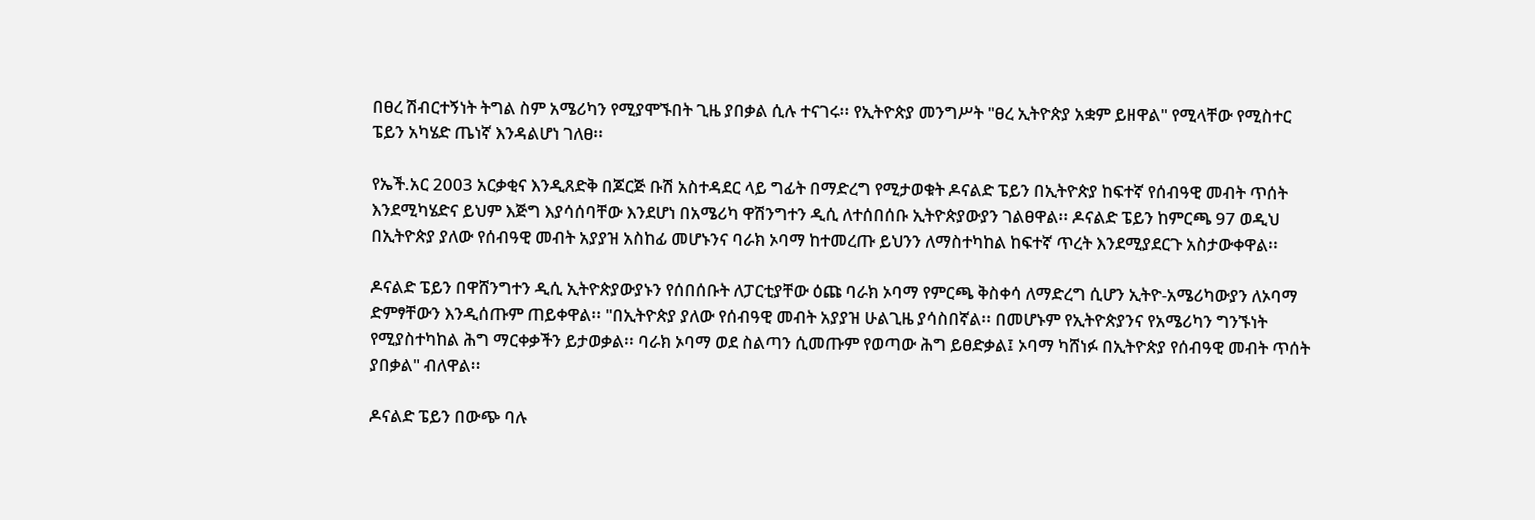በፀረ ሽብርተኝነት ትግል ስም አሜሪካን የሚያሞኙበት ጊዜ ያበቃል ሲሉ ተናገሩ፡፡ የኢትዮጵያ መንግሥት "ፀረ ኢትዮጵያ አቋም ይዘዋል" የሚላቸው የሚስተር ፔይን አካሄድ ጤነኛ እንዳልሆነ ገለፀ፡፡

የኤች.አር 2003 አርቃቂና እንዲጸድቅ በጆርጅ ቡሽ አስተዳደር ላይ ግፊት በማድረግ የሚታወቁት ዶናልድ ፔይን በኢትዮጵያ ከፍተኛ የሰብዓዊ መብት ጥሰት እንደሚካሄድና ይህም እጅግ እያሳሰባቸው እንደሆነ በአሜሪካ ዋሽንግተን ዲሲ ለተሰበሰቡ ኢትዮጵያውያን ገልፀዋል፡፡ ዶናልድ ፔይን ከምርጫ 97 ወዲህ በኢትዮጵያ ያለው የሰብዓዊ መብት አያያዝ አስከፊ መሆኑንና ባራክ ኦባማ ከተመረጡ ይህንን ለማስተካከል ከፍተኛ ጥረት እንደሚያደርጉ አስታውቀዋል፡፡

ዶናልድ ፔይን በዋሸንግተን ዲሲ ኢትዮጵያውያኑን የሰበሰቡት ለፓርቲያቸው ዕጩ ባራክ ኦባማ የምርጫ ቅስቀሳ ለማድረግ ሲሆን ኢትዮ-አሜሪካውያን ለኦባማ ድምፃቸውን እንዲሰጡም ጠይቀዋል፡፡ "በኢትዮጵያ ያለው የሰብዓዊ መብት አያያዝ ሁልጊዜ ያሳስበኛል፡፡ በመሆኑም የኢትዮጵያንና የአሜሪካን ግንኙነት የሚያስተካከል ሕግ ማርቀቃችን ይታወቃል፡፡ ባራክ ኦባማ ወደ ስልጣን ሲመጡም የወጣው ሕግ ይፀድቃል፤ ኦባማ ካሸነፉ በኢትዮጵያ የሰብዓዊ መብት ጥሰት ያበቃል" ብለዋል፡፡

ዶናልድ ፔይን በውጭ ባሉ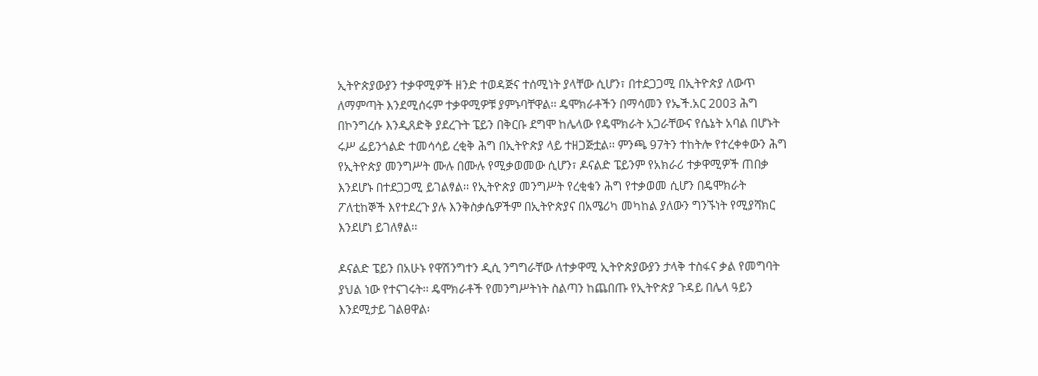ኢትዮጵያውያን ተቃዋሚዎች ዘንድ ተወዳጅና ተሰሚነት ያላቸው ሲሆን፣ በተደጋጋሚ በኢትዮጵያ ለውጥ ለማምጣት እንደሚሰሩም ተቃዋሚዎቹ ያምኑባቸዋል፡፡ ዴሞክራቶችን በማሳመን የኤች.አር 2003 ሕግ በኮንግረሱ እንዲጸድቅ ያደረጉት ፔይን በቅርቡ ደግሞ ከሌላው የዴሞክራት አጋራቸውና የሴኔት አባል በሆኑት ሩሥ ፌይንጎልድ ተመሳሳይ ረቂቅ ሕግ በኢትዮጵያ ላይ ተዘጋጅቷል፡፡ ምንጫ 97ትን ተከትሎ የተረቀቀውን ሕግ የኢትዮጵያ መንግሥት ሙሉ በሙሉ የሚቃወመው ሲሆን፣ ዶናልድ ፔይንም የአክራሪ ተቃዋሚዎች ጠበቃ እንደሆኑ በተደጋጋሚ ይገልፃል፡፡ የኢትዮጵያ መንግሥት የረቂቁን ሕግ የተቃወመ ሲሆን በዴሞክራት ፖለቲከኞች እየተደረጉ ያሉ እንቅስቃሴዎችም በኢትዮጵያና በአሜሪካ መካከል ያለውን ግንኙነት የሚያሻክር እንደሆነ ይገለፃል፡፡

ዶናልድ ፔይን በአሁኑ የዋሽንግተን ዲሲ ንግግራቸው ለተቃዋሚ ኢትዮጵያውያን ታላቅ ተስፋና ቃል የመግባት ያህል ነው የተናገሩት፡፡ ዴሞክራቶች የመንግሥትነት ስልጣን ከጨበጡ የኢትዮጵያ ጉዳይ በሌላ ዓይን እንደሚታይ ገልፀዋል፡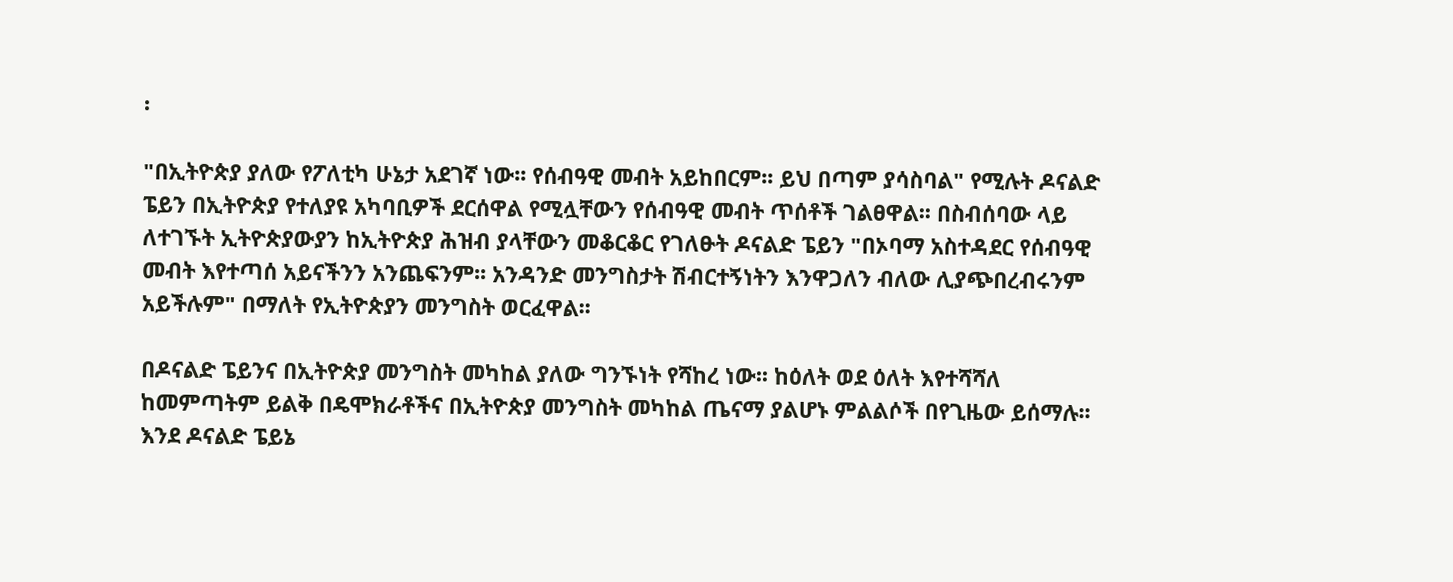፡

"በኢትዮጵያ ያለው የፖለቲካ ሁኔታ አደገኛ ነው፡፡ የሰብዓዊ መብት አይከበርም፡፡ ይህ በጣም ያሳስባል" የሚሉት ዶናልድ ፔይን በኢትዮጵያ የተለያዩ አካባቢዎች ደርሰዋል የሚሏቸውን የሰብዓዊ መብት ጥሰቶች ገልፀዋል፡፡ በስብሰባው ላይ ለተገኙት ኢትዮጵያውያን ከኢትዮጵያ ሕዝብ ያላቸውን መቆርቆር የገለፁት ዶናልድ ፔይን "በኦባማ አስተዳደር የሰብዓዊ መብት እየተጣሰ አይናችንን አንጨፍንም፡፡ አንዳንድ መንግስታት ሽብርተኝነትን እንዋጋለን ብለው ሊያጭበረብሩንም አይችሉም" በማለት የኢትዮጵያን መንግስት ወርፈዋል፡፡

በዶናልድ ፔይንና በኢትዮጵያ መንግስት መካከል ያለው ግንኙነት የሻከረ ነው፡፡ ከዕለት ወደ ዕለት እየተሻሻለ ከመምጣትም ይልቅ በዴሞክራቶችና በኢትዮጵያ መንግስት መካከል ጤናማ ያልሆኑ ምልልሶች በየጊዜው ይሰማሉ፡፡ እንደ ዶናልድ ፔይኔ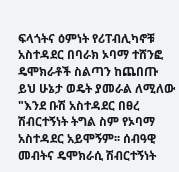ፍላጎትና ዕምነት የሪፐብሊካኖቹ አስተዳደር በባራክ ኦባማ ተሸንፎ ዴሞክራቶች ስልጣን ከጨበጡ ይህ ሁኔታ ወዴት ያመራል ለሚለው "እንደ ቡሽ አስተዳደር በፀረ ሽብርተኝነት ትግል ስም የኦባማ አስተዳደር አይሞኝም፡፡ ሰብዓዊ መብትና ዴሞክራሲ ሽብርተኝነት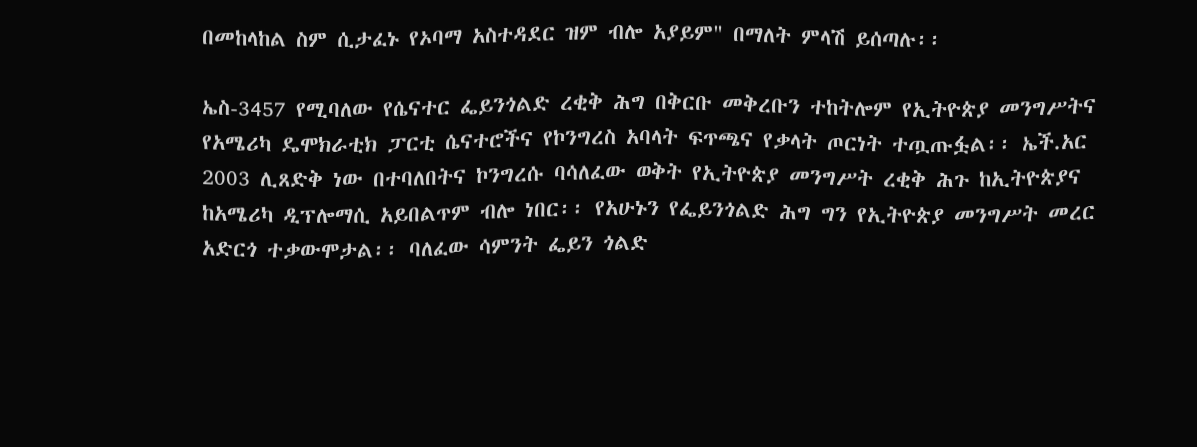በመከላከል ስም ሲታፈኑ የኦባማ አስተዳደር ዝም ብሎ አያይም" በማለት ምላሽ ይሰጣሉ፡፡

ኤስ-3457 የሚባለው የሴናተር ፌይንጎልድ ረቂቅ ሕግ በቅርቡ መቅረቡን ተከትሎም የኢትዮጵያ መንግሥትና የአሜሪካ ዴሞክራቲክ ፓርቲ ሴናተሮችና የኮንግረስ አባላት ፍጥጫና የቃላት ጦርነት ተጧጡፏል፡፡ ኤች.አር 2003 ሊጸድቅ ነው በተባለበትና ኮንግረሱ ባሳለፈው ወቅት የኢትዮጵያ መንግሥት ረቂቅ ሕጉ ከኢትዮጵያና ከአሜሪካ ዲፕሎማሲ አይበልጥም ብሎ ነበር፡፡ የአሁኑን የፌይንጎልድ ሕግ ግን የኢትዮጵያ መንግሥት መረር አድርጎ ተቃውሞታል፡፡ ባለፈው ሳምንት ፌይን ጎልድ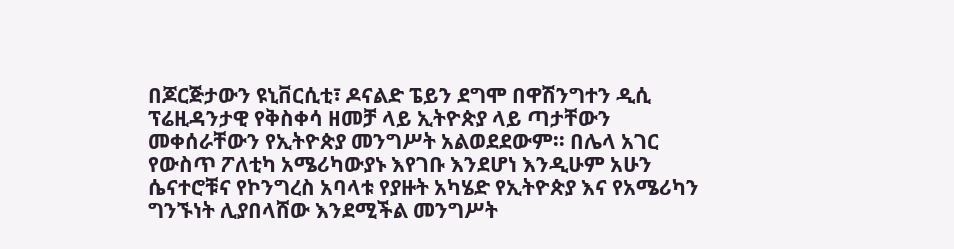በጆርጅታውን ዩኒቨርሲቲ፣ ዶናልድ ፔይን ደግሞ በዋሽንግተን ዲሲ ፕሬዚዳንታዊ የቅስቀሳ ዘመቻ ላይ ኢትዮጵያ ላይ ጣታቸውን መቀሰራቸውን የኢትዮጵያ መንግሥት አልወደደውም፡፡ በሌላ አገር የውስጥ ፖለቲካ አሜሪካውያኑ እየገቡ እንደሆነ እንዲሁም አሁን ሴናተሮቹና የኮንግረስ አባላቱ የያዙት አካሄድ የኢትዮጵያ እና የአሜሪካን ግንኙነት ሊያበላሸው እንደሚችል መንግሥት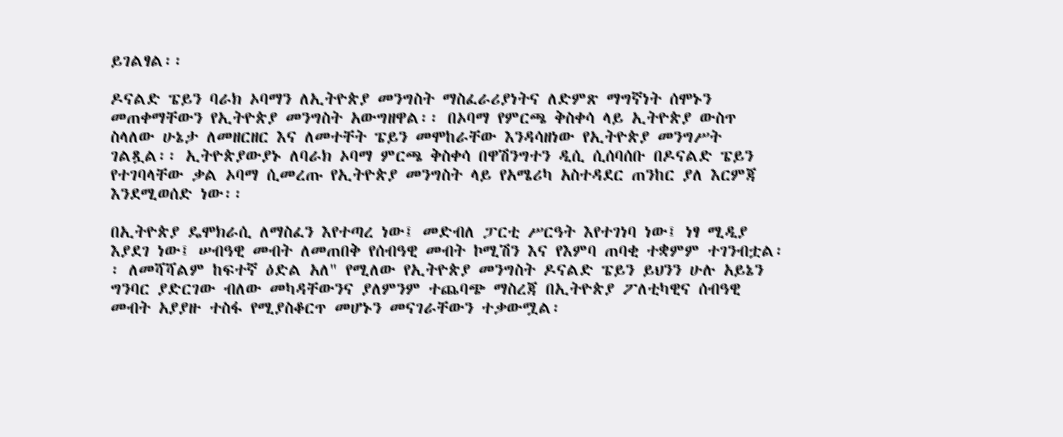ይገልፃል፡፡

ዶናልድ ፔይን ባራክ ኦባማን ለኢትዮጵያ መንግስት ማስፈራሪያነትና ለድምጽ ማግኛነት ሰሞኑን መጠቀማቸውን የኢትዮጵያ መንግስት አውግዘዋል፡፡ በኦባማ የምርጫ ቅስቀሳ ላይ ኢትዮጵያ ውስጥ ስላለው ሁኔታ ለመዘርዘር እና ለመተቸት ፔይን መሞከራቸው እንዳሳዘነው የኢትዮጵያ መንግሥት ገልጿል፡፡ ኢትዮጵያውያኑ ለባራክ ኦባማ ምርጫ ቅስቀሳ በዋሽንግተን ዲሲ ሲሰባሰቡ በዶናልድ ፔይን የተገባላቸው ቃል ኦባማ ሲመረጡ የኢትዮጵያ መንግስት ላይ የአሜሪካ አስተዳደር ጠንከር ያለ እርምጃ እንደሚወሰድ ነው፡፡

በኢትዮጵያ ዴሞክራሲ ለማስፈን እየተጣረ ነው፤ መድብለ ፓርቲ ሥርዓት እየተገነባ ነው፤ ነፃ ሚዲያ እያደገ ነው፤ ሠብዓዊ መብት ለመጠበቅ የሰብዓዊ መብት ኮሚሽን እና የእምባ ጠባቂ ተቋምም ተገንብቷል፡፡ ለመሻሻልም ከፍተኛ ዕድል አለ" የሚለው የኢትዮጵያ መንግስት ዶናልድ ፔይን ይህንን ሁሉ አይኔን ግንባር ያድርገው ብለው መካዳቸውንና ያለምንም ተጨባጭ ማስረጃ በኢትዮጵያ ፖለቲካዊና ሰብዓዊ መብት አያያዙ ተስፋ የሚያስቆርጥ መሆኑን መናገራቸውን ተቃውሟል፡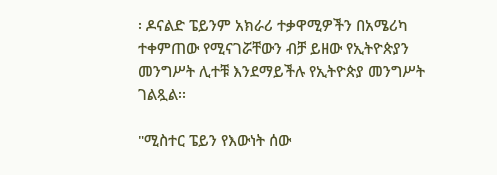፡ ዶናልድ ፔይንም አክራሪ ተቃዋሚዎችን በአሜሪካ ተቀምጠው የሚናገሯቸውን ብቻ ይዘው የኢትዮጵያን መንግሥት ሊተቹ እንደማይችሉ የኢትዮጵያ መንግሥት ገልጿል፡፡

"ሚስተር ፔይን የእውነት ሰው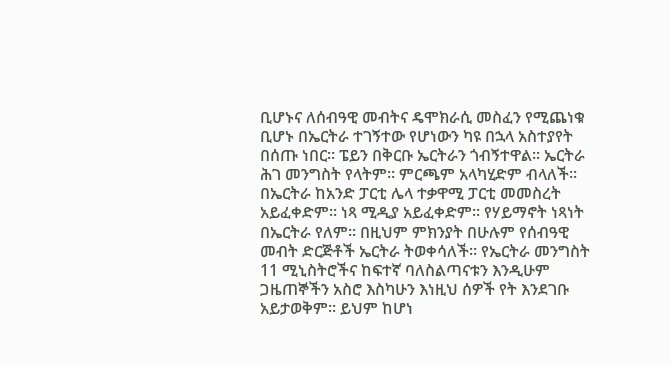ቢሆኑና ለሰብዓዊ መብትና ዴሞክራሲ መስፈን የሚጨነቁ ቢሆኑ በኤርትራ ተገኝተው የሆነውን ካዩ በኋላ አስተያየት በሰጡ ነበር፡፡ ፔይን በቅርቡ ኤርትራን ጎብኝተዋል፡፡ ኤርትራ ሕገ መንግስት የላትም፡፡ ምርጫም አላካሂድም ብላለች፡፡ በኤርትራ ከአንድ ፓርቲ ሌላ ተቃዋሚ ፓርቲ መመስረት አይፈቀድም፡፡ ነጻ ሚዲያ አይፈቀድም፡፡ የሃይማኖት ነጻነት በኤርትራ የለም፡፡ በዚህም ምክንያት በሁሉም የሰብዓዊ መብት ድርጅቶች ኤርትራ ትወቀሳለች፡፡ የኤርትራ መንግስት 11 ሚኒስትሮችና ከፍተኛ ባለስልጣናቱን እንዲሁም ጋዜጠኞችን አስሮ እስካሁን እነዚህ ሰዎች የት እንደገቡ አይታወቅም፡፡ ይህም ከሆነ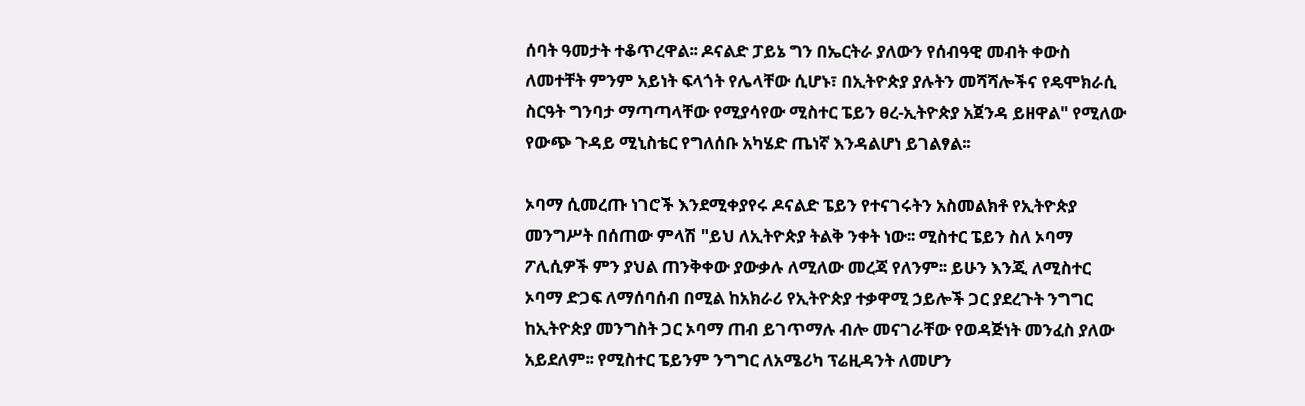ሰባት ዓመታት ተቆጥረዋል፡፡ ዶናልድ ፓይኔ ግን በኤርትራ ያለውን የሰብዓዊ መብት ቀውስ ለመተቸት ምንም አይነት ፍላጎት የሌላቸው ሲሆኑ፣ በኢትዮጵያ ያሉትን መሻሻሎችና የዴሞክራሲ ስርዓት ግንባታ ማጣጣላቸው የሚያሳየው ሚስተር ፔይን ፀረ-ኢትዮጵያ አጀንዳ ይዘዋል" የሚለው የውጭ ጉዳይ ሚኒስቴር የግለሰቡ አካሄድ ጤነኛ እንዳልሆነ ይገልፃል፡፡

ኦባማ ሲመረጡ ነገሮች እንደሚቀያየሩ ዶናልድ ፔይን የተናገሩትን አስመልክቶ የኢትዮጵያ መንግሥት በሰጠው ምላሽ "ይህ ለኢትዮጵያ ትልቅ ንቀት ነው፡፡ ሚስተር ፔይን ስለ ኦባማ ፖሊሲዎች ምን ያህል ጠንቅቀው ያውቃሉ ለሚለው መረጃ የለንም፡፡ ይሁን እንጂ ለሚስተር ኦባማ ድጋፍ ለማሰባሰብ በሚል ከአክራሪ የኢትዮጵያ ተቃዋሚ ኃይሎች ጋር ያደረጉት ንግግር ከኢትዮጵያ መንግስት ጋር ኦባማ ጠብ ይገጥማሉ ብሎ መናገራቸው የወዳጅነት መንፈስ ያለው አይደለም፡፡ የሚስተር ፔይንም ንግግር ለአሜሪካ ፕሬዚዳንት ለመሆን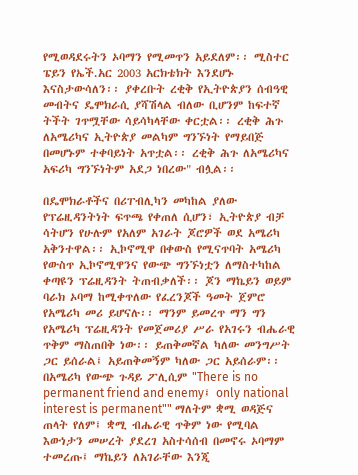የሚወዳደሩትን ኦባማን የሚመጥን አይደለም፡፡ ሚስተር ፔይን የኤች.አር 2003 አርክቴክት እንደሆኑ እናስታውሳለን፡፡ ያቀረቡት ረቂቅ የኢትዮጵያን ሰብዓዊ መብትና ዴሞክራሲ ያሻሽላል ብለው ቢሆንም ከፍተኛ ትችት ገጥሟቸው ሳይሳካላቸው ቀርቷል፡፡ ረቂቅ ሕጉ ለአሜሪካና ኢትዮጵያ መልካም ግንኙነት የማይበጅ በመሆኑም ተቀባይነት አጥቷል፡፡ ረቂቅ ሕጉ ለአሜሪካና አፍሪካ ግንኙነትም አደጋ ነበረው" ብሏል፡፡

በዴሞክራቶችና በሪፐብሊካን መካከል ያለው የፕሬዚዳንትነት ፍጥጫ የቀጠለ ሲሆን፣ ኢትዮጵያ ብቻ ሳትሆን የሁሉም የአለም አገራት ጆሮዎች ወደ አሜሪካ አቅንተዋል፡፡ ኢኮኖሚዋ በቀውስ የሚናጥባት አሜሪካ የውስጥ ኢኮኖሚዋንና የውጭ ግንኙነቷን ለማስተካከል ቀጣዩን ፕሬዚዳንት ትጠብቃለች፡፡ ጆን ማኬይን ወይም ባራክ ኦባማ ከሚቀጥለው የፈረንጆች ዓመት ጀምሮ የአሜሪካ መሪ ይሆናሉ፡፡ ማንም ይመረጥ ማን ግን የአሜሪካ ፕሬዚዳንት የመጀመሪያ ሥራ የአገሩን ብሔራዊ ጥቅም ማስጠበቅ ነው፡፡ ይጠቅመኛል ካለው መንግሥት ጋር ይሰራል፤ አይጠቅመኝም ካለው ጋር አይሰራም፡፡ በአሜሪካ የውጭ ጉዳይ ፖሊሲም "There is no permanent friend and enemy፤ only national interest is permanent"" ማለትም ቋሚ ወዳጅና ጠላት የለም፤ ቋሚ ብሔራዊ ጥቅም ነው የሚባል እውነታን መሠረት ያደረገ አስተሳሰብ በመኖሩ ኦባማም ተመረጡ፤ ማኬይን ለአገራቸው እንጂ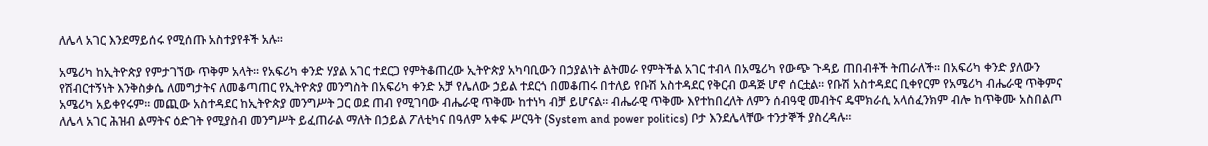ለሌላ አገር እንደማይሰሩ የሚሰጡ አስተያየቶች አሉ፡፡

አሜሪካ ከኢትዮጵያ የምታገኘው ጥቅም አላት፡፡ የአፍሪካ ቀንድ ሃያል አገር ተደርጋ የምትቆጠረው ኢትዮጵያ አካባቢውን በኃያልነት ልትመራ የምትችል አገር ተብላ በአሜሪካ የውጭ ጉዳይ ጠበብቶች ትጠራለች፡፡ በአፍሪካ ቀንድ ያለውን የሽብርተኝነት እንቅስቃሴ ለመግታትና ለመቆጣጠር የኢትዮጵያ መንግስት በአፍሪካ ቀንድ አቻ የሌለው ኃይል ተደርጎ በመቆጠሩ በተለይ የቡሽ አስተዳደር የቅርብ ወዳጅ ሆኖ ሰርቷል፡፡ የቡሽ አስተዳደር ቢቀየርም የአሜሪካ ብሔራዊ ጥቅምና አሜሪካ አይቀየሩም፡፡ መጪው አስተዳደር ከኢትዮጵያ መንግሥት ጋር ወደ ጠብ የሚገባው ብሔራዊ ጥቅሙ ከተነካ ብቻ ይሆናል፡፡ ብሔራዊ ጥቅሙ እየተከበረለት ለምን ሰብዓዊ መብትና ዴሞክራሲ አላሰፈንክም ብሎ ከጥቅሙ አስበልጦ ለሌላ አገር ሕዝብ ልማትና ዕድገት የሚያስብ መንግሥት ይፈጠራል ማለት በኃይል ፖለቲካና በዓለም አቀፍ ሥርዓት (System and power politics) ቦታ እንደሌላቸው ተንታኞች ያስረዳሉ፡፡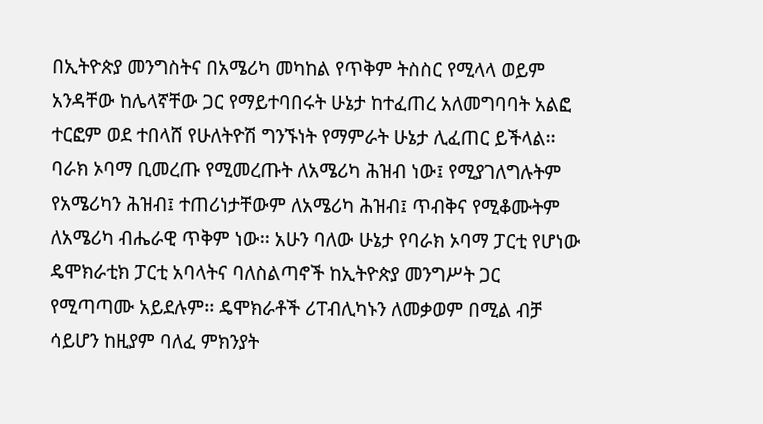በኢትዮጵያ መንግስትና በአሜሪካ መካከል የጥቅም ትስስር የሚላላ ወይም አንዳቸው ከሌላኛቸው ጋር የማይተባበሩት ሁኔታ ከተፈጠረ አለመግባባት አልፎ ተርፎም ወደ ተበላሸ የሁለትዮሽ ግንኙነት የማምራት ሁኔታ ሊፈጠር ይችላል፡፡ ባራክ ኦባማ ቢመረጡ የሚመረጡት ለአሜሪካ ሕዝብ ነው፤ የሚያገለግሉትም የአሜሪካን ሕዝብ፤ ተጠሪነታቸውም ለአሜሪካ ሕዝብ፤ ጥብቅና የሚቆሙትም ለአሜሪካ ብሔራዊ ጥቅም ነው፡፡ አሁን ባለው ሁኔታ የባራክ ኦባማ ፓርቲ የሆነው ዴሞክራቲክ ፓርቲ አባላትና ባለስልጣኖች ከኢትዮጵያ መንግሥት ጋር የሚጣጣሙ አይደሉም፡፡ ዴሞክራቶች ሪፐብሊካኑን ለመቃወም በሚል ብቻ ሳይሆን ከዚያም ባለፈ ምክንያት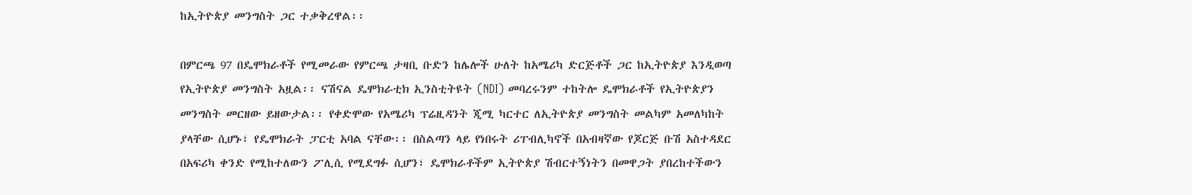ከኢትዮጵያ መንግስት ጋር ተቃቅረዋል፡፡

በምርጫ 97 በዴሞክራቶች የሚመራው የምርጫ ታዛቢ ቡድን ከሌሎች ሁለት ከአሜሪካ ድርጅቶች ጋር ከኢትዮጵያ እንዲወጣ የኢትዮጵያ መንግስት አዟል፡፡ ናሽናል ዴሞክራቲክ ኢንስቲትዩት (NDI) መባረሩንም ተከትሎ ዴሞክራቶች የኢትዮጵያን መንግስት መርዘው ይዘውታል፡፡ የቀድሞው የአሜሪካ ፕሬዚዳንት ጂሚ ካርተር ለኢትዮጵያ መንግስት መልካም አመለካከት ያላቸው ሲሆኑ፣ የዴሞክራት ፓርቲ አባል ናቸው፡፡ በስልጣን ላይ የነበሩት ሪፐብሊካኖች በአብዛኛው የጆርጅ ቡሽ አስተዳደር በአፍሪካ ቀንድ የሚከተለውን ፖሊሲ የሚደግፉ ሲሆን፣ ዴሞክራቶችም ኢትዮጵያ ሽብርተኝነትን በመዋጋት ያበረከተችውን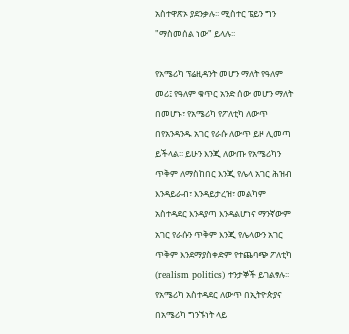አስተዋጽኦ ያደንቃሉ፡፡ ሚስተር ፔይን ግን "ማስመሰል ነው" ይላሉ፡፡

የአሜሪካ ፕሬዚዳንት መሆን ማለት የዓለም መሪ፤ የዓለም ቁጥር አንድ ሰው መሆን ማለት በመሆኑ፣ የአሜሪካ የፖለቲካ ለውጥ በየአንዳንዱ አገር የራሱ ለውጥ ይዞ ሊመጣ ይችላል፡፡ ይሁን እንጂ ለውጡ የአሜሪካን ጥቅም ለማስከበር እንጂ የሌላ አገር ሕዝብ እንዳይራብ፣ እንዳይታረዝ፣ መልካም አስተዳደር እንዳያጣ እንዳልሆነና ማንኛውም አገር የራሱን ጥቅም እንጂ የሌላውን አገር ጥቅም እንደማያስቀድም የተጨባጭ ፖለቲካ (realism politics) ተንታኞች ይገልፃሉ፡፡ የአሜሪካ አስተዳደር ለውጥ በኢትዮጵያና በአሜሪካ ግንኙነት ላይ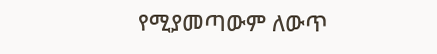የሚያመጣውም ለውጥ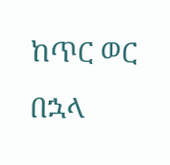ከጥር ወር በኋላ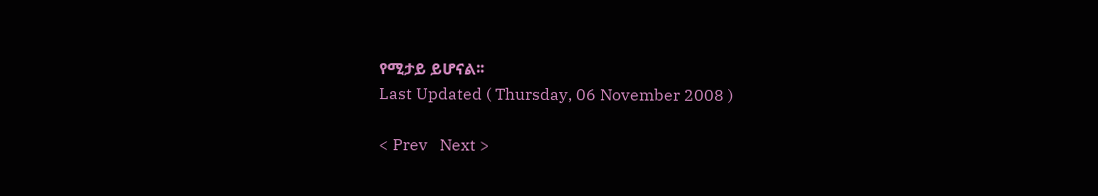የሚታይ ይሆናል፡፡
Last Updated ( Thursday, 06 November 2008 )

< Prev   Next >